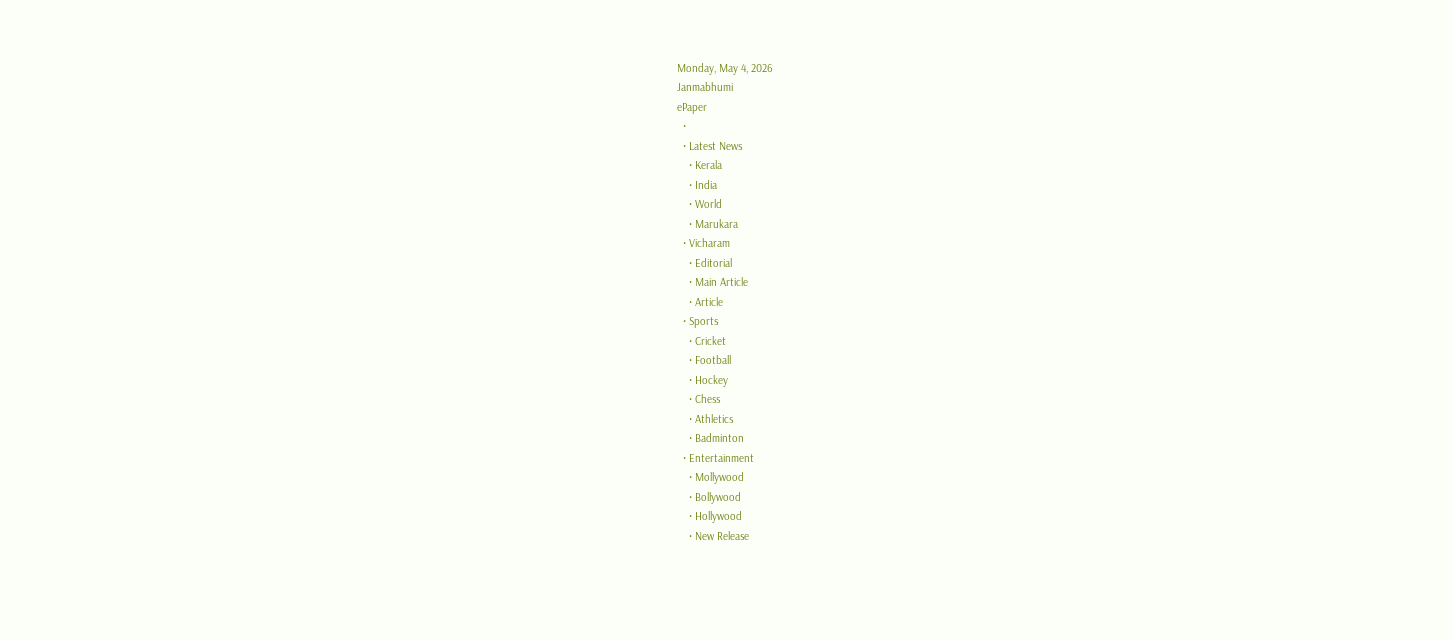Monday, May 4, 2026
Janmabhumi
ePaper
  •
  • Latest News
    • Kerala
    • India
    • World
    • Marukara
  • Vicharam
    • Editorial
    • Main Article
    • Article
  • Sports
    • Cricket
    • Football
    • Hockey
    • Chess
    • Athletics
    • Badminton
  • Entertainment
    • Mollywood
    • Bollywood
    • Hollywood
    • New Release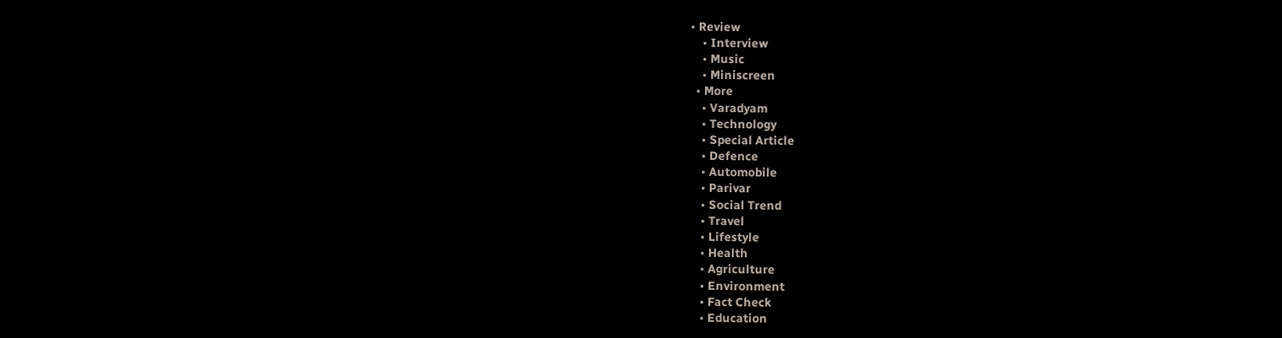• Review
    • Interview
    • Music
    • Miniscreen
  • More
    • Varadyam
    • Technology
    • Special Article
    • Defence
    • Automobile
    • Parivar
    • Social Trend
    • Travel
    • Lifestyle
    • Health
    • Agriculture
    • Environment
    • Fact Check
    • Education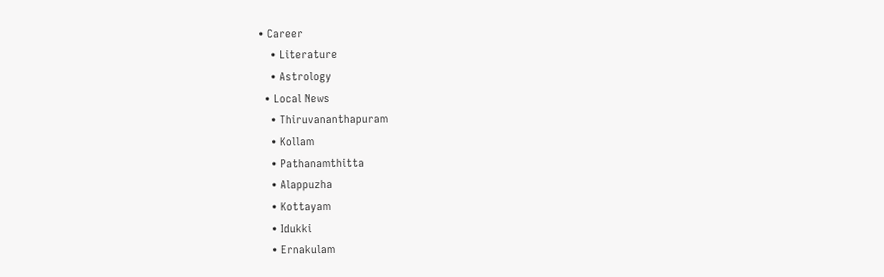• Career
    • Literature
    • Astrology
  • Local News
    • Thiruvananthapuram
    • Kollam
    • Pathanamthitta
    • Alappuzha
    • Kottayam
    • Idukki
    • Ernakulam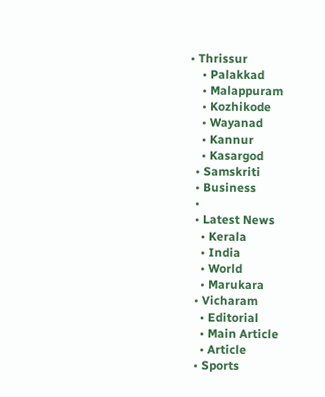• Thrissur
    • Palakkad
    • Malappuram
    • Kozhikode
    • Wayanad
    • Kannur
    • Kasargod
  • Samskriti
  • Business
  •
  • Latest News
    • Kerala
    • India
    • World
    • Marukara
  • Vicharam
    • Editorial
    • Main Article
    • Article
  • Sports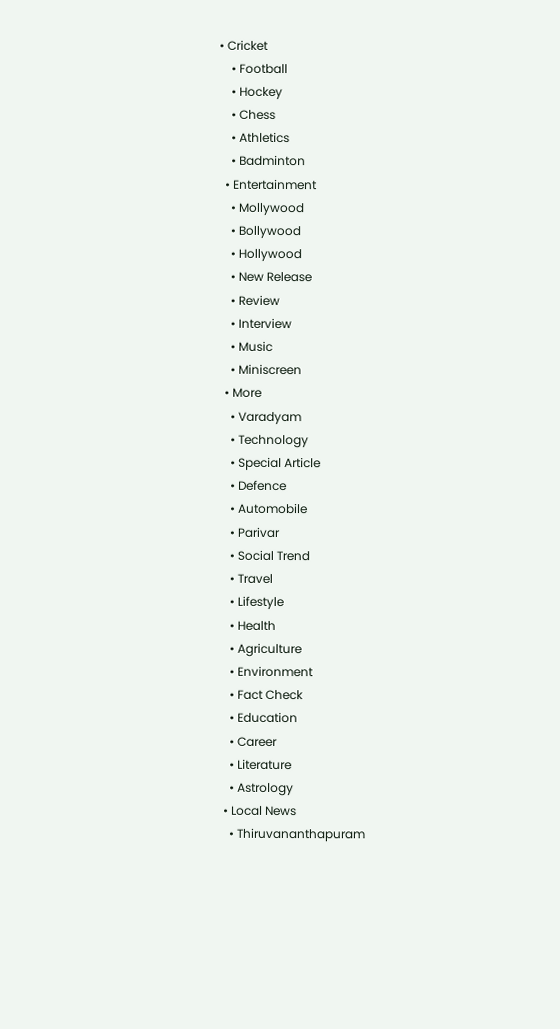• Cricket
    • Football
    • Hockey
    • Chess
    • Athletics
    • Badminton
  • Entertainment
    • Mollywood
    • Bollywood
    • Hollywood
    • New Release
    • Review
    • Interview
    • Music
    • Miniscreen
  • More
    • Varadyam
    • Technology
    • Special Article
    • Defence
    • Automobile
    • Parivar
    • Social Trend
    • Travel
    • Lifestyle
    • Health
    • Agriculture
    • Environment
    • Fact Check
    • Education
    • Career
    • Literature
    • Astrology
  • Local News
    • Thiruvananthapuram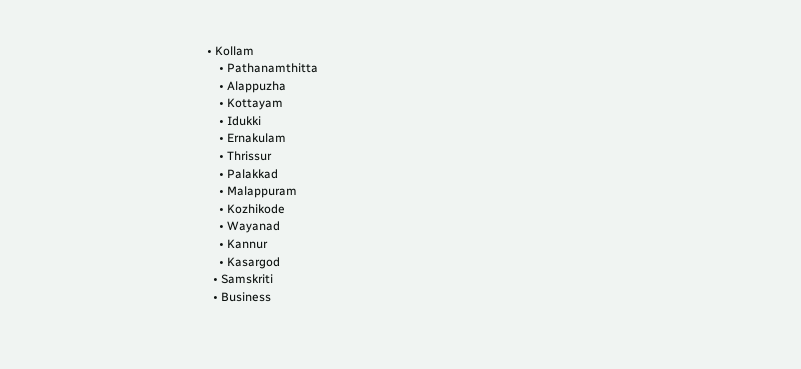• Kollam
    • Pathanamthitta
    • Alappuzha
    • Kottayam
    • Idukki
    • Ernakulam
    • Thrissur
    • Palakkad
    • Malappuram
    • Kozhikode
    • Wayanad
    • Kannur
    • Kasargod
  • Samskriti
  • Business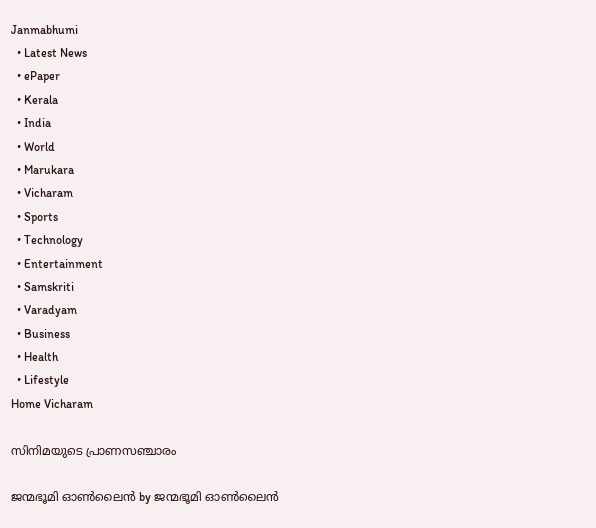Janmabhumi
  • Latest News
  • ePaper
  • Kerala
  • India
  • World
  • Marukara
  • Vicharam
  • Sports
  • Technology
  • Entertainment
  • Samskriti
  • Varadyam
  • Business
  • Health
  • Lifestyle
Home Vicharam

സിനിമയുടെ പ്രാണസഞ്ചാരം

ജന്മഭൂമി ഓണ്‍ലൈന്‍ by ജന്മഭൂമി ഓണ്‍ലൈന്‍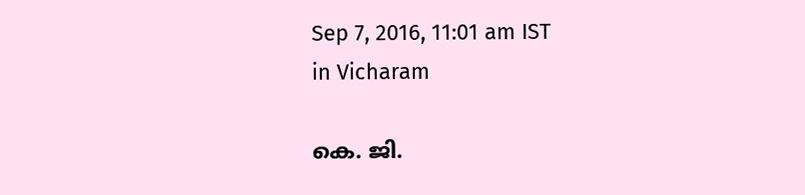Sep 7, 2016, 11:01 am IST
in Vicharam

കെ. ജി.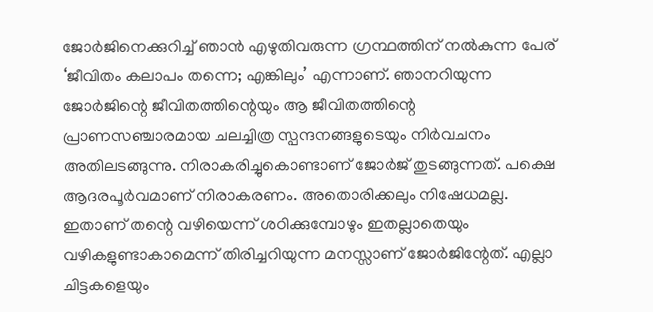ജോര്‍ജിനെക്കുറിച്ച് ഞാന്‍ എഴുതിവരുന്ന ഗ്രന്ഥത്തിന് നല്‍കുന്ന പേര് ‘ജീവിതം കലാപം തന്നെ; എങ്കിലും’ എന്നാണ്. ഞാനറിയുന്ന ജോര്‍ജിന്റെ ജീവിതത്തിന്റെയും ആ ജീവിതത്തിന്റെ പ്രാണസഞ്ചാരമായ ചലച്ചിത്ര സ്പന്ദനങ്ങളുടെയും നിര്‍വചനം അതിലടങ്ങുന്നു. നിരാകരിച്ചുകൊണ്ടാണ് ജോര്‍ജ് തുടങ്ങുന്നത്. പക്ഷെ ആദരപൂര്‍വമാണ് നിരാകരണം. അതൊരിക്കലും നിഷേധമല്ല. ഇതാണ് തന്റെ വഴിയെന്ന് ശഠിക്കുമ്പോഴും ഇതല്ലാതെയും വഴികളുണ്ടാകാമെന്ന് തിരിച്ചറിയുന്ന മനസ്സാണ് ജോര്‍ജിന്റേത്. എല്ലാ ചിട്ടകളെയും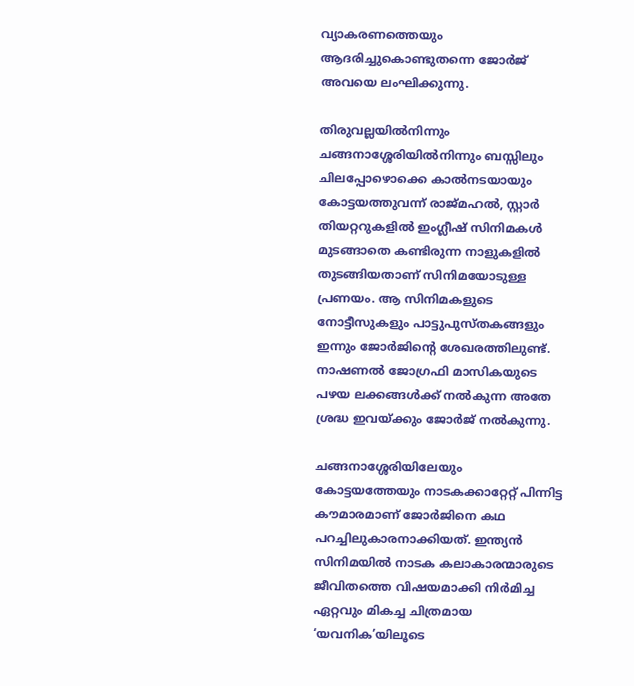വ്യാകരണത്തെയും ആദരിച്ചുകൊണ്ടുതന്നെ ജോര്‍ജ് അവയെ ലംഘിക്കുന്നു.

തിരുവല്ലയില്‍നിന്നും ചങ്ങനാശ്ശേരിയില്‍നിന്നും ബസ്സിലും ചിലപ്പോഴൊക്കെ കാല്‍നടയായും കോട്ടയത്തുവന്ന് രാജ്മഹല്‍, സ്റ്റാര്‍ തിയറ്ററുകളില്‍ ഇംഗ്ലീഷ് സിനിമകള്‍ മുടങ്ങാതെ കണ്ടിരുന്ന നാളുകളില്‍ തുടങ്ങിയതാണ് സിനിമയോടുള്ള പ്രണയം. ആ സിനിമകളുടെ നോട്ടീസുകളും പാട്ടുപുസ്തകങ്ങളും ഇന്നും ജോര്‍ജിന്റെ ശേഖരത്തിലുണ്ട്. നാഷണല്‍ ജോഗ്രഫി മാസികയുടെ പഴയ ലക്കങ്ങള്‍ക്ക് നല്‍കുന്ന അതേ ശ്രദ്ധ ഇവയ്‌ക്കും ജോര്‍ജ് നല്‍കുന്നു.

ചങ്ങനാശ്ശേരിയിലേയും കോട്ടയത്തേയും നാടകക്കാറ്റേറ്റ് പിന്നിട്ട കൗമാരമാണ് ജോര്‍ജിനെ കഥ പറച്ചിലുകാരനാക്കിയത്. ഇന്ത്യന്‍ സിനിമയില്‍ നാടക കലാകാരന്മാരുടെ ജീവിതത്തെ വിഷയമാക്കി നിര്‍മിച്ച ഏറ്റവും മികച്ച ചിത്രമായ ‘യവനിക’യിലൂടെ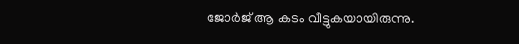ജോര്‍ജ് ആ കടം വീട്ടുകയായിരുന്നു.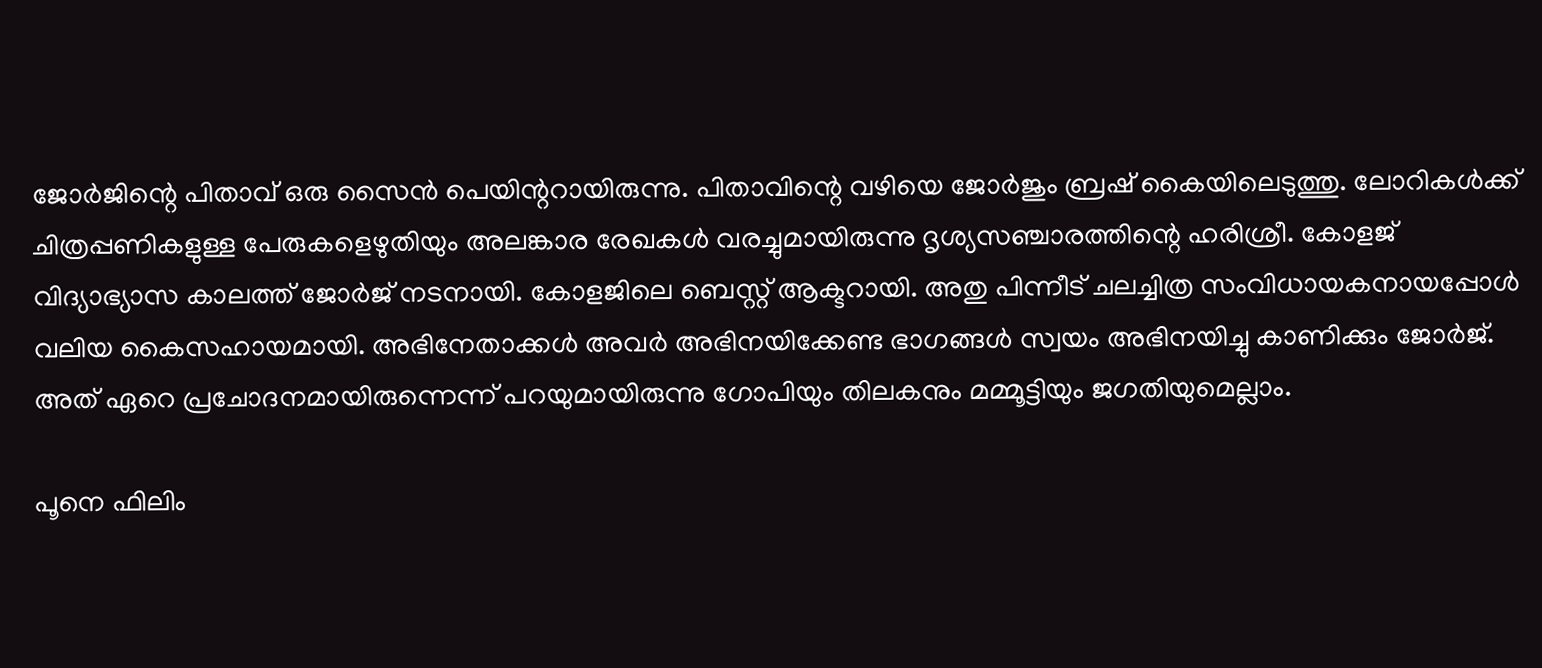ജോര്‍ജിന്റെ പിതാവ് ഒരു സൈന്‍ പെയിന്ററായിരുന്നു. പിതാവിന്റെ വഴിയെ ജോര്‍ജും ബ്രഷ് കൈയിലെടുത്തു. ലോറികള്‍ക്ക് ചിത്രപ്പണികളുള്ള പേരുകളെഴുതിയും അലങ്കാര രേഖകള്‍ വരച്ചുമായിരുന്നു ദൃശ്യസഞ്ചാരത്തിന്റെ ഹരിശ്രീ. കോളജ് വിദ്യാഭ്യാസ കാലത്ത് ജോര്‍ജ് നടനായി. കോളജിലെ ബെസ്റ്റ് ആക്ടറായി. അതു പിന്നീട് ചലച്ചിത്ര സംവിധായകനായപ്പോള്‍ വലിയ കൈസഹായമായി. അഭിനേതാക്കള്‍ അവര്‍ അഭിനയിക്കേണ്ട ഭാഗങ്ങള്‍ സ്വയം അഭിനയിച്ചു കാണിക്കും ജോര്‍ജ്. അത് ഏറെ പ്രചോദനമായിരുന്നെന്ന് പറയുമായിരുന്നു ഗോപിയും തിലകനും മമ്മൂട്ടിയും ജഗതിയുമെല്ലാം.

പൂനെ ഫിലിം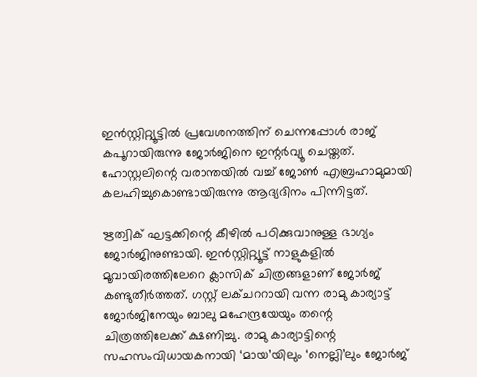ഇന്‍സ്റ്റിറ്റ്യൂട്ടില്‍ പ്രവേശനത്തിന് ചെന്നപ്പോള്‍ രാജ് കപൂറായിരുന്നു ജോര്‍ജിനെ ഇന്റര്‍വ്യൂ ചെയ്തത്. ഹോസ്റ്റലിന്റെ വരാന്തയില്‍ വച്ച് ജോണ്‍ എബ്രഹാമുമായി കലഹിച്ചുകൊണ്ടായിരുന്നു ആദ്യദിനം പിന്നിട്ടത്.

ഋത്വിക് ഘട്ടക്കിന്റെ കീഴില്‍ പഠിക്കുവാനുള്ള ഭാഗ്യം ജോര്‍ജിനുണ്ടായി. ഇന്‍സ്റ്റിറ്റ്യൂട്ട് നാളുകളില്‍ മൂവായിരത്തിലേറെ ക്ലാസിക് ചിത്രങ്ങളാണ് ജോര്‍ജ് കണ്ടുതീര്‍ത്തത്. ഗസ്റ്റ് ലക്ചററായി വന്ന രാമു കാര്യാട്ട് ജോര്‍ജിനേയും ബാലു മഹേന്ദ്രയേയും തന്റെ ചിത്രത്തിലേക്ക് ക്ഷണിച്ചു. രാമു കാര്യാട്ടിന്റെ സഹസംവിധായകനായി ‘മായ’യിലും ‘നെല്ലി’ലും ജോര്‍ജ്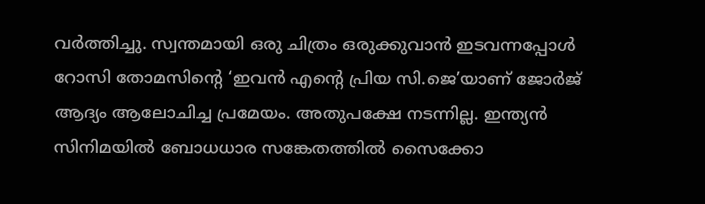വര്‍ത്തിച്ചു. സ്വന്തമായി ഒരു ചിത്രം ഒരുക്കുവാന്‍ ഇടവന്നപ്പോള്‍ റോസി തോമസിന്റെ ‘ഇവന്‍ എന്റെ പ്രിയ സി.ജെ’യാണ് ജോര്‍ജ് ആദ്യം ആലോചിച്ച പ്രമേയം. അതുപക്ഷേ നടന്നില്ല. ഇന്ത്യന്‍ സിനിമയില്‍ ബോധധാര സങ്കേതത്തില്‍ സൈക്കോ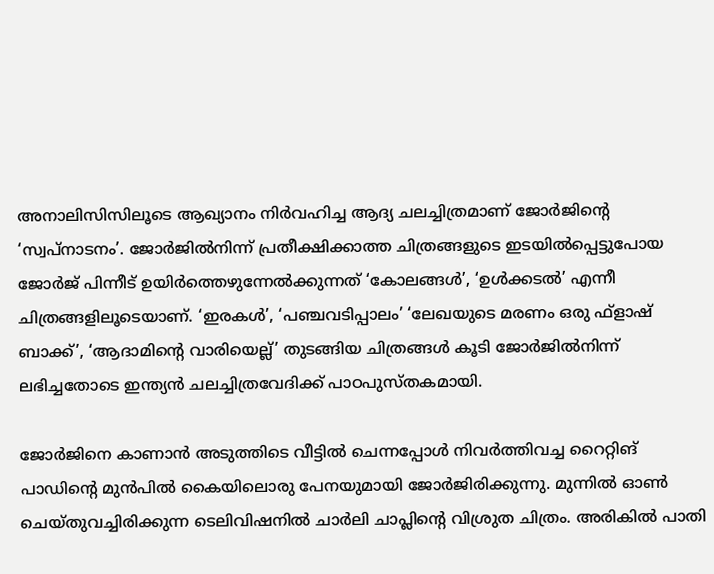അനാലിസിസിലൂടെ ആഖ്യാനം നിര്‍വഹിച്ച ആദ്യ ചലച്ചിത്രമാണ് ജോര്‍ജിന്റെ ‘സ്വപ്‌നാടനം’. ജോര്‍ജില്‍നിന്ന് പ്രതീക്ഷിക്കാത്ത ചിത്രങ്ങളുടെ ഇടയില്‍പ്പെട്ടുപോയ ജോര്‍ജ് പിന്നീട് ഉയിര്‍ത്തെഴുന്നേല്‍ക്കുന്നത് ‘കോലങ്ങള്‍’, ‘ഉള്‍ക്കടല്‍’ എന്നീ ചിത്രങ്ങളിലൂടെയാണ്. ‘ഇരകള്‍’, ‘പഞ്ചവടിപ്പാലം’ ‘ലേഖയുടെ മരണം ഒരു ഫ്‌ളാഷ് ബാക്ക്’, ‘ആദാമിന്റെ വാരിയെല്ല്’ തുടങ്ങിയ ചിത്രങ്ങള്‍ കൂടി ജോര്‍ജില്‍നിന്ന് ലഭിച്ചതോടെ ഇന്ത്യന്‍ ചലച്ചിത്രവേദിക്ക് പാഠപുസ്തകമായി.

ജോര്‍ജിനെ കാണാന്‍ അടുത്തിടെ വീട്ടില്‍ ചെന്നപ്പോള്‍ നിവര്‍ത്തിവച്ച റൈറ്റിങ് പാഡിന്റെ മുന്‍പില്‍ കൈയിലൊരു പേനയുമായി ജോര്‍ജിരിക്കുന്നു. മുന്നില്‍ ഓണ്‍ ചെയ്തുവച്ചിരിക്കുന്ന ടെലിവിഷനില്‍ ചാര്‍ലി ചാപ്ലിന്റെ വിശ്രുത ചിത്രം. അരികില്‍ പാതി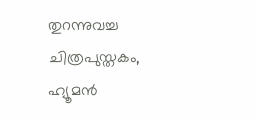തുറന്നുവച്ച ചിത്രപുസ്തകം, ഹ്യൂമന്‍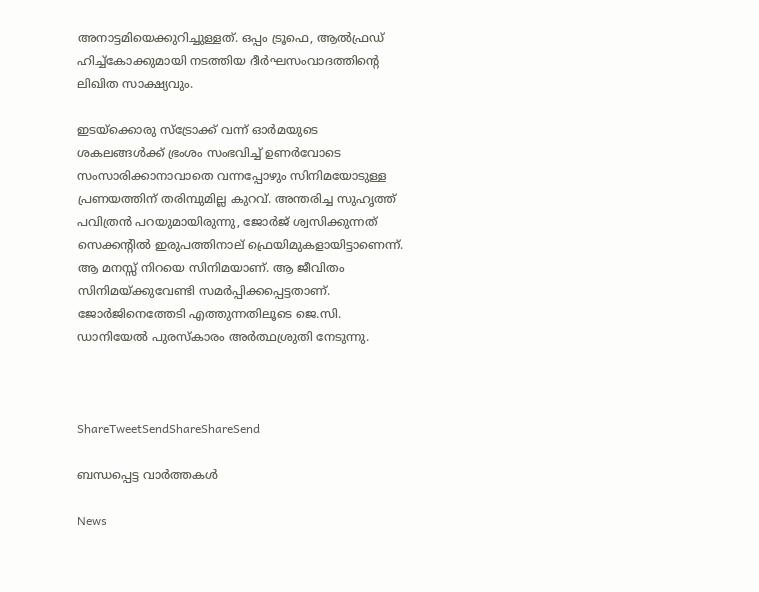അനാട്ടമിയെക്കുറിച്ചുള്ളത്. ഒപ്പം ട്രൂഫെ, ആല്‍ഫ്രഡ് ഹിച്ച്‌കോക്കുമായി നടത്തിയ ദീര്‍ഘസംവാദത്തിന്റെ ലിഖിത സാക്ഷ്യവും.

ഇടയ്‌ക്കൊരു സ്‌ട്രോക്ക് വന്ന് ഓര്‍മയുടെ ശകലങ്ങള്‍ക്ക് ഭ്രംശം സംഭവിച്ച് ഉണര്‍വോടെ സംസാരിക്കാനാവാതെ വന്നപ്പോഴും സിനിമയോടുള്ള പ്രണയത്തിന് തരിമ്പുമില്ല കുറവ്. അന്തരിച്ച സുഹൃത്ത് പവിത്രന്‍ പറയുമായിരുന്നു, ജോര്‍ജ് ശ്വസിക്കുന്നത് സെക്കന്റില്‍ ഇരുപത്തിനാല് ഫ്രെയിമുകളായിട്ടാണെന്ന്. ആ മനസ്സ് നിറയെ സിനിമയാണ്. ആ ജീവിതം സിനിമയ്‌ക്കുവേണ്ടി സമര്‍പ്പിക്കപ്പെട്ടതാണ്. ജോര്‍ജിനെത്തേടി എത്തുന്നതിലൂടെ ജെ.സി. ഡാനിയേല്‍ പുരസ്‌കാരം അര്‍ത്ഥശ്രുതി നേടുന്നു.



ShareTweetSendShareShareSend

ബന്ധപ്പെട്ട വാര്‍ത്തകള്‍

News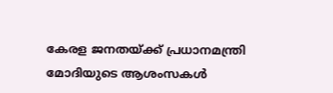കേരള ജനതയ്‌ക്ക് പ്രധാനമന്ത്രി മോദിയുടെ ആശംസകൾ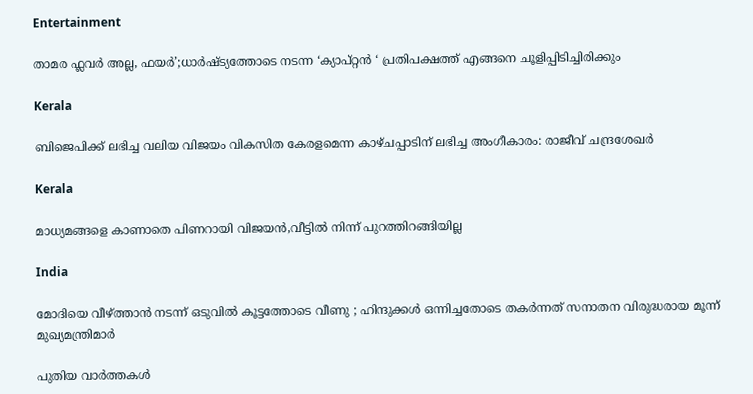Entertainment

താമര ഫ്ലവർ അല്ല, ഫയര്‍’;ധാര്‍ഷ്ട്യത്തോടെ നടന്ന ‘ക്യാപ്റ്റന്‍ ‘ പ്രതിപക്ഷത്ത് എങ്ങനെ ചൂളിപ്പിടിച്ചിരിക്കും

Kerala

ബിജെപിക്ക് ലഭിച്ച വലിയ വിജയം വികസിത കേരളമെന്ന കാഴ്ചപ്പാടിന് ലഭിച്ച അംഗീകാരം: രാജീവ് ചന്ദ്രശേഖർ

Kerala

മാധ്യമങ്ങളെ കാണാതെ പിണറായി വിജയന്‍,വീട്ടില്‍ നിന്ന് പുറത്തിറങ്ങിയില്ല

India

മോദിയെ വീഴ്‌ത്താൻ നടന്ന് ഒടുവിൽ കൂട്ടത്തോടെ വീണു ; ഹിന്ദുക്കൾ ഒന്നിച്ചതോടെ തകർന്നത് സനാതന വിരുദ്ധരായ മൂന്ന് മുഖ്യമന്ത്രിമാർ

പുതിയ വാര്‍ത്തകള്‍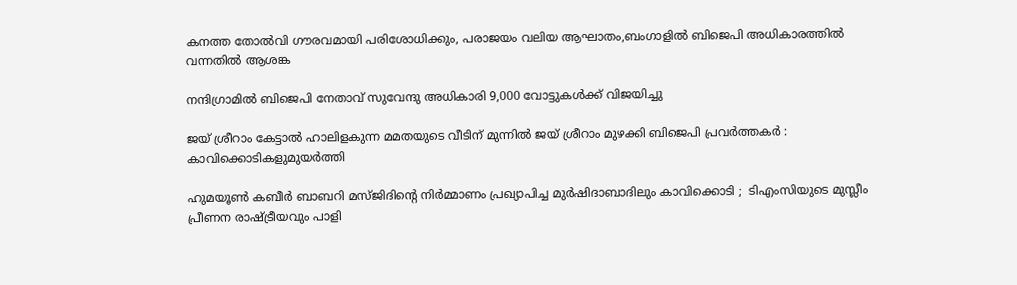കനത്ത തോല്‍വി ഗൗരവമായി പരിശോധിക്കും, പരാജയം വലിയ ആഘാതം,ബംഗാളില്‍ ബിജെപി അധികാരത്തില്‍ വന്നതില്‍ ആശങ്ക

നന്ദിഗ്രാമിൽ ബിജെപി നേതാവ് സുവേന്ദു അധികാരി 9,000 വോട്ടുകൾക്ക് വിജയിച്ചു

ജയ് ശ്രീറാം കേട്ടാൽ ഹാലിളകുന്ന മമതയുടെ വീടിന് മുന്നിൽ ജയ് ശ്രീറാം മുഴക്കി ബിജെപി പ്രവർത്തകർ : കാവിക്കൊടികളുമുയർത്തി

ഹുമയൂൺ കബീർ ബാബറി മസ്ജിദിന്റെ നിർമ്മാണം പ്രഖ്യാപിച്ച മുർഷിദാബാദിലും കാവിക്കൊടി ;  ടിഎംസിയുടെ മുസ്ലീം പ്രീണന രാഷ്‌ട്രീയവും പാളി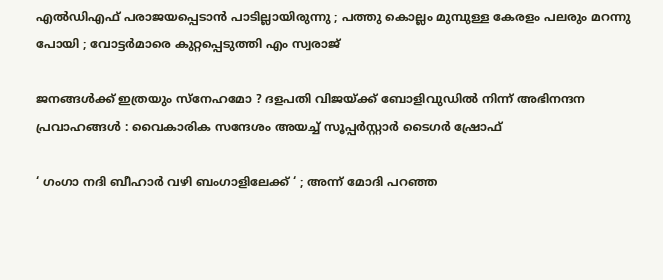എൽഡിഎഫ് പരാജയപ്പെടാൻ പാടില്ലായിരുന്നു ; പത്തു കൊല്ലം മുമ്പുള്ള കേരളം പലരും മറന്നു പോയി ; വോട്ടർമാരെ കുറ്റപ്പെടുത്തി എം സ്വരാജ്

ജനങ്ങൾക്ക് ഇത്രയും സ്‌നേഹമോ ? ദളപതി വിജയ്‌ക്ക് ബോളിവുഡിൽ നിന്ന് അഭിനന്ദന പ്രവാഹങ്ങൾ : വൈകാരിക സന്ദേശം അയച്ച് സൂപ്പർസ്റ്റാർ ടൈഗർ ഷ്രോഫ്

‘ ഗംഗാ നദി ബീഹാർ വഴി ബംഗാളിലേക്ക് ‘ ; അന്ന് മോദി പറഞ്ഞ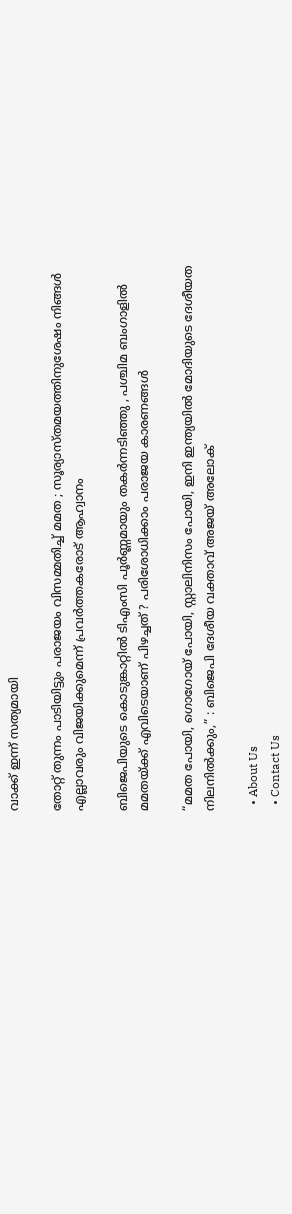വാക്ക് ഇന്ന് സത്യമായി

തോറ്റ് തുന്നം പാടിയിട്ടും പരാജയം വിസമ്മതിച്ച് മമത ; സൂര്യാസ്തമയത്തിനുശേഷം നിങ്ങൾ എല്ലാവരും വിജയിക്കുമെന്ന് പ്രവർത്തകരോട് ആഹ്വാനം

ബിജെപിയുടെ കൊടുങ്കാറ്റിൽ ടിഎംസി പൂർണ്ണമായും തകർന്നടിഞ്ഞു , പശ്ചിമ ബംഗാളിൽ മമതയ്‌ക്ക് എവിടെയാണ് പിഴച്ചത് ? പരിശോധിക്കാം പരാജയ കാരണങ്ങൾ

“മമത പോയി, ഗൊഗോയ് പോയി, സ്റ്റാലിനിസം പോയി, ഇനി ഇന്ത്യയിൽ മോദിയുടെ ദേശീയത നിലനിൽക്കും,” : ബിജെപി ദേശീയ വക്താവ് അജയ് അലോക്

  • About Us
  • Contact Us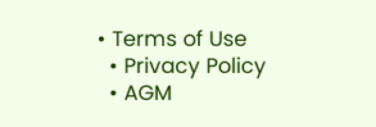• Terms of Use
  • Privacy Policy
  • AGM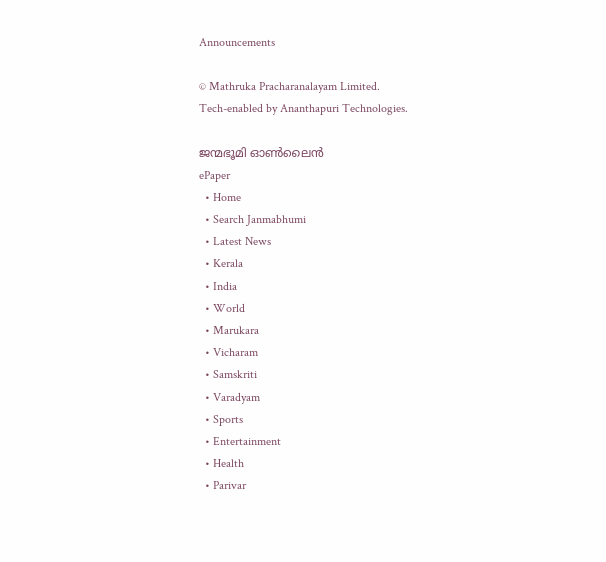Announcements

© Mathruka Pracharanalayam Limited.
Tech-enabled by Ananthapuri Technologies.

ജന്മഭൂമി ഓണ്‍ലൈന്‍
ePaper
  • Home
  • Search Janmabhumi
  • Latest News
  • Kerala
  • India
  • World
  • Marukara
  • Vicharam
  • Samskriti
  • Varadyam
  • Sports
  • Entertainment
  • Health
  • Parivar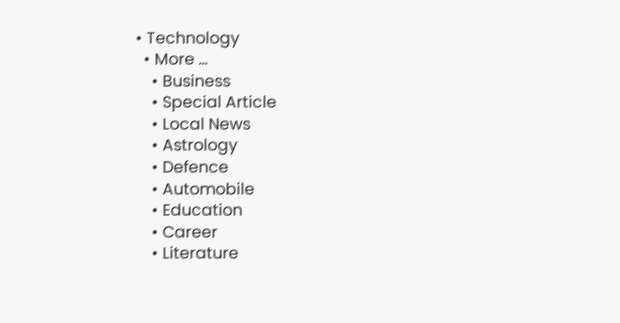• Technology
  • More …
    • Business
    • Special Article
    • Local News
    • Astrology
    • Defence
    • Automobile
    • Education
    • Career
    • Literature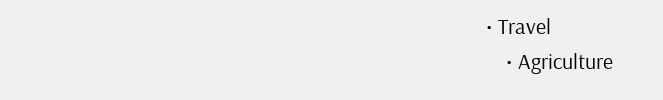• Travel
    • Agriculture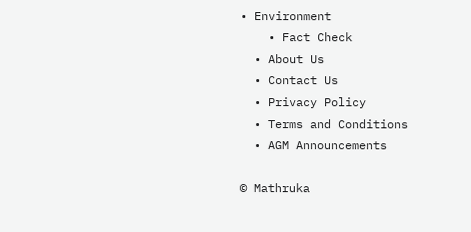• Environment
    • Fact Check
  • About Us
  • Contact Us
  • Privacy Policy
  • Terms and Conditions
  • AGM Announcements

© Mathruka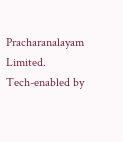Pracharanalayam Limited.
Tech-enabled by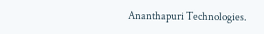Ananthapuri Technologies.